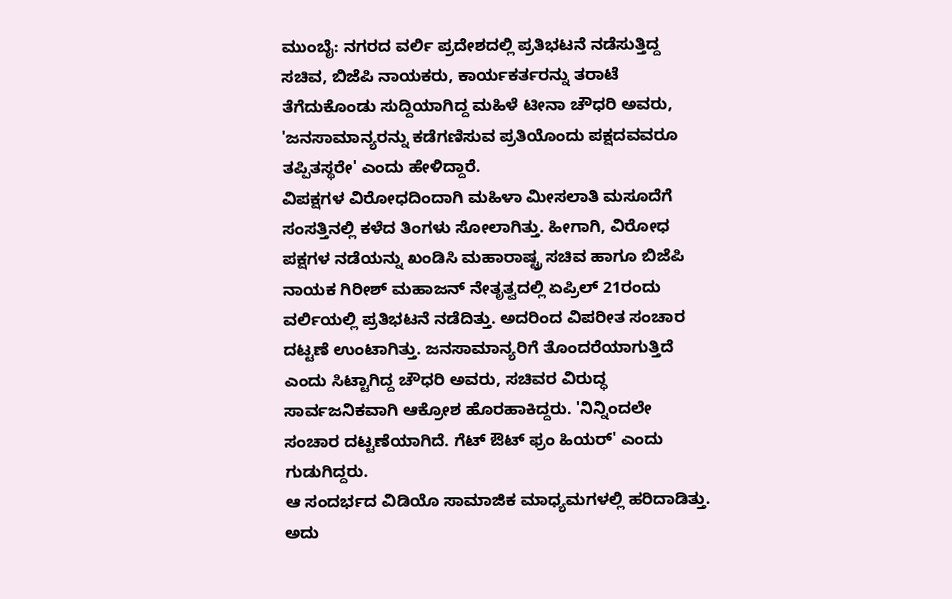ಮುಂಬೈ: ನಗರದ ವರ್ಲಿ ಪ್ರದೇಶದಲ್ಲಿ ಪ್ರತಿಭಟನೆ ನಡೆಸುತ್ತಿದ್ದ ಸಚಿವ, ಬಿಜೆಪಿ ನಾಯಕರು, ಕಾರ್ಯಕರ್ತರನ್ನು ತರಾಟೆ ತೆಗೆದುಕೊಂಡು ಸುದ್ದಿಯಾಗಿದ್ದ ಮಹಿಳೆ ಟೀನಾ ಚೌಧರಿ ಅವರು, 'ಜನಸಾಮಾನ್ಯರನ್ನು ಕಡೆಗಣಿಸುವ ಪ್ರತಿಯೊಂದು ಪಕ್ಷದವವರೂ ತಪ್ಪಿತಸ್ಥರೇ' ಎಂದು ಹೇಳಿದ್ದಾರೆ.
ವಿಪಕ್ಷಗಳ ವಿರೋಧದಿಂದಾಗಿ ಮಹಿಳಾ ಮೀಸಲಾತಿ ಮಸೂದೆಗೆ ಸಂಸತ್ತಿನಲ್ಲಿ ಕಳೆದ ತಿಂಗಳು ಸೋಲಾಗಿತ್ತು. ಹೀಗಾಗಿ, ವಿರೋಧ ಪಕ್ಷಗಳ ನಡೆಯನ್ನು ಖಂಡಿಸಿ ಮಹಾರಾಷ್ಟ್ರ ಸಚಿವ ಹಾಗೂ ಬಿಜೆಪಿ ನಾಯಕ ಗಿರೀಶ್ ಮಹಾಜನ್ ನೇತೃತ್ವದಲ್ಲಿ ಏಪ್ರಿಲ್ 21ರಂದು ವರ್ಲಿಯಲ್ಲಿ ಪ್ರತಿಭಟನೆ ನಡೆದಿತ್ತು. ಅದರಿಂದ ವಿಪರೀತ ಸಂಚಾರ ದಟ್ಟಣೆ ಉಂಟಾಗಿತ್ತು. ಜನಸಾಮಾನ್ಯರಿಗೆ ತೊಂದರೆಯಾಗುತ್ತಿದೆ ಎಂದು ಸಿಟ್ಟಾಗಿದ್ದ ಚೌಧರಿ ಅವರು, ಸಚಿವರ ವಿರುದ್ಧ ಸಾರ್ವಜನಿಕವಾಗಿ ಆಕ್ರೋಶ ಹೊರಹಾಕಿದ್ದರು. 'ನಿನ್ನಿಂದಲೇ ಸಂಚಾರ ದಟ್ಟಣೆಯಾಗಿದೆ. ಗೆಟ್ ಔಟ್ ಫ್ರಂ ಹಿಯರ್' ಎಂದು ಗುಡುಗಿದ್ದರು.
ಆ ಸಂದರ್ಭದ ವಿಡಿಯೊ ಸಾಮಾಜಿಕ ಮಾಧ್ಯಮಗಳಲ್ಲಿ ಹರಿದಾಡಿತ್ತು. ಅದು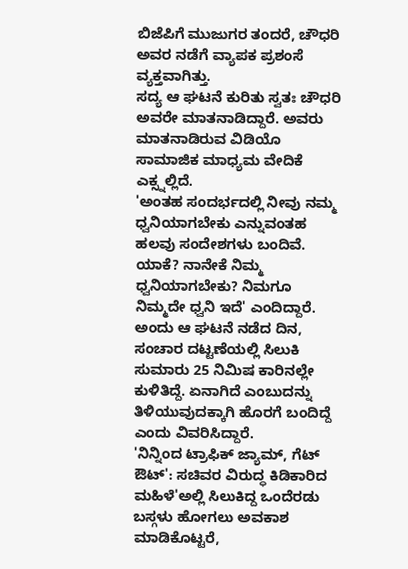ಬಿಜೆಪಿಗೆ ಮುಜುಗರ ತಂದರೆ, ಚೌಧರಿ ಅವರ ನಡೆಗೆ ವ್ಯಾಪಕ ಪ್ರಶಂಸೆ ವ್ಯಕ್ತವಾಗಿತ್ತು.
ಸದ್ಯ ಆ ಘಟನೆ ಕುರಿತು ಸ್ವತಃ ಚೌಧರಿ ಅವರೇ ಮಾತನಾಡಿದ್ದಾರೆ. ಅವರು ಮಾತನಾಡಿರುವ ವಿಡಿಯೊ ಸಾಮಾಜಿಕ ಮಾಧ್ಯಮ ವೇದಿಕೆ ಎಕ್ಸ್ನಲ್ಲಿದೆ.
'ಅಂತಹ ಸಂದರ್ಭದಲ್ಲಿ ನೀವು ನಮ್ಮ ಧ್ವನಿಯಾಗಬೇಕು ಎನ್ನುವಂತಹ ಹಲವು ಸಂದೇಶಗಳು ಬಂದಿವೆ. ಯಾಕೆ? ನಾನೇಕೆ ನಿಮ್ಮ ಧ್ವನಿಯಾಗಬೇಕು? ನಿಮಗೂ ನಿಮ್ಮದೇ ಧ್ವನಿ ಇದೆ' ಎಂದಿದ್ದಾರೆ.
ಅಂದು ಆ ಘಟನೆ ನಡೆದ ದಿನ, ಸಂಚಾರ ದಟ್ಟಣೆಯಲ್ಲಿ ಸಿಲುಕಿ ಸುಮಾರು 25 ನಿಮಿಷ ಕಾರಿನಲ್ಲೇ ಕುಳಿತಿದ್ದೆ. ಏನಾಗಿದೆ ಎಂಬುದನ್ನು ತಿಳಿಯುವುದಕ್ಕಾಗಿ ಹೊರಗೆ ಬಂದಿದ್ದೆ ಎಂದು ವಿವರಿಸಿದ್ದಾರೆ.
'ನಿನ್ನಿಂದ ಟ್ರಾಫಿಕ್ ಜ್ಯಾಮ್, ಗೆಟ್ ಔಟ್': ಸಚಿವರ ವಿರುದ್ಧ ಕಿಡಿಕಾರಿದ ಮಹಿಳೆ'ಅಲ್ಲಿ ಸಿಲುಕಿದ್ದ ಒಂದೆರಡು ಬಸ್ಗಳು ಹೋಗಲು ಅವಕಾಶ ಮಾಡಿಕೊಟ್ಟರೆ,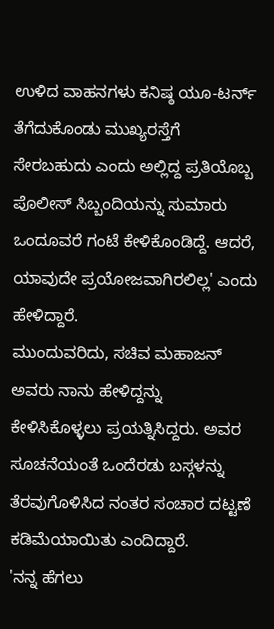ಉಳಿದ ವಾಹನಗಳು ಕನಿಷ್ಠ ಯೂ-ಟರ್ನ್ ತೆಗೆದುಕೊಂಡು ಮುಖ್ಯರಸ್ತೆಗೆ ಸೇರಬಹುದು ಎಂದು ಅಲ್ಲಿದ್ದ ಪ್ರತಿಯೊಬ್ಬ ಪೊಲೀಸ್ ಸಿಬ್ಬಂದಿಯನ್ನು ಸುಮಾರು ಒಂದೂವರೆ ಗಂಟೆ ಕೇಳಿಕೊಂಡಿದ್ದೆ. ಆದರೆ, ಯಾವುದೇ ಪ್ರಯೋಜವಾಗಿರಲಿಲ್ಲ' ಎಂದು ಹೇಳಿದ್ದಾರೆ.
ಮುಂದುವರಿದು, ಸಚಿವ ಮಹಾಜನ್ ಅವರು ನಾನು ಹೇಳಿದ್ದನ್ನು ಕೇಳಿಸಿಕೊಳ್ಳಲು ಪ್ರಯತ್ನಿಸಿದ್ದರು. ಅವರ ಸೂಚನೆಯಂತೆ ಒಂದೆರಡು ಬಸ್ಗಳನ್ನು ತೆರವುಗೊಳಿಸಿದ ನಂತರ ಸಂಚಾರ ದಟ್ಟಣೆ ಕಡಿಮೆಯಾಯಿತು ಎಂದಿದ್ದಾರೆ.
'ನನ್ನ ಹೆಗಲು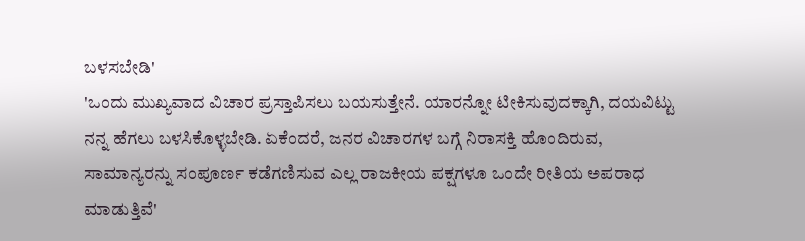ಬಳಸಬೇಡಿ'
'ಒಂದು ಮುಖ್ಯವಾದ ವಿಚಾರ ಪ್ರಸ್ತಾಪಿಸಲು ಬಯಸುತ್ತೇನೆ. ಯಾರನ್ನೋ ಟೀಕಿಸುವುದಕ್ಕಾಗಿ, ದಯವಿಟ್ಟು ನನ್ನ ಹೆಗಲು ಬಳಸಿಕೊಳ್ಳಬೇಡಿ. ಏಕೆಂದರೆ, ಜನರ ವಿಚಾರಗಳ ಬಗ್ಗೆ ನಿರಾಸಕ್ತಿ ಹೊಂದಿರುವ, ಸಾಮಾನ್ಯರನ್ನು ಸಂಪೂರ್ಣ ಕಡೆಗಣಿಸುವ ಎಲ್ಲ ರಾಜಕೀಯ ಪಕ್ಷಗಳೂ ಒಂದೇ ರೀತಿಯ ಅಪರಾಧ ಮಾಡುತ್ತಿವೆ'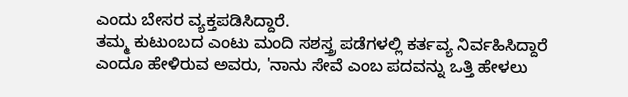ಎಂದು ಬೇಸರ ವ್ಯಕ್ತಪಡಿಸಿದ್ದಾರೆ.
ತಮ್ಮ ಕುಟುಂಬದ ಎಂಟು ಮಂದಿ ಸಶಸ್ತ್ರ ಪಡೆಗಳಲ್ಲಿ ಕರ್ತವ್ಯ ನಿರ್ವಹಿಸಿದ್ದಾರೆ ಎಂದೂ ಹೇಳಿರುವ ಅವರು, 'ನಾನು ಸೇವೆ ಎಂಬ ಪದವನ್ನು ಒತ್ತಿ ಹೇಳಲು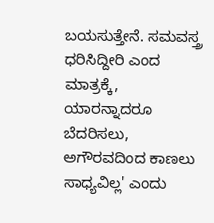ಬಯಸುತ್ತೇನೆ. ಸಮವಸ್ತ್ರ ಧರಿಸಿದ್ದೀರಿ ಎಂದ ಮಾತ್ರಕ್ಕೆ, ಯಾರನ್ನಾದರೂ ಬೆದರಿಸಲು, ಅಗೌರವದಿಂದ ಕಾಣಲು ಸಾಧ್ಯವಿಲ್ಲ' ಎಂದು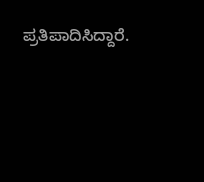ಪ್ರತಿಪಾದಿಸಿದ್ದಾರೆ.